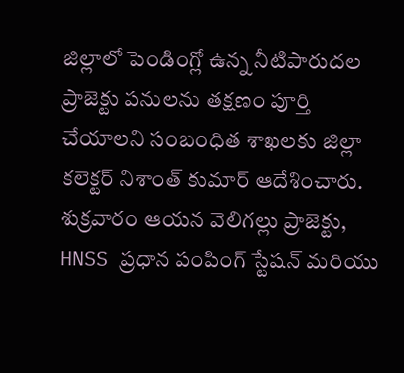జిల్లాలో పెండింగ్లో ఉన్న నీటిపారుదల ప్రాజెక్టు పనులను తక్షణం పూర్తి చేయాలని సంబంధిత శాఖలకు జిల్లా కలెక్టర్ నిశాంత్ కుమార్ ఆదేశించారు. శుక్రవారం ఆయన వెలిగల్లు ప్రాజెక్టు, HNSS ప్రధాన పంపింగ్ స్టేషన్ మరియు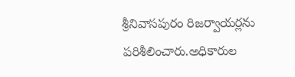శ్రీనివాసపురం రిజర్వాయర్లను పరిశీలించారు.అధికారుల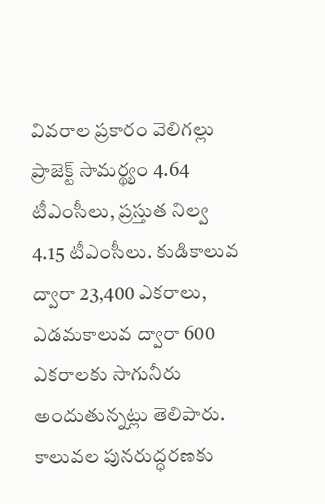వివరాల ప్రకారం వెలిగల్లు ప్రాజెక్ట్ సామర్థ్యం 4.64 టీఎంసీలు, ప్రస్తుత నిల్వ 4.15 టీఎంసీలు. కుడికాలువ ద్వారా 23,400 ఎకరాలు, ఎడమకాలువ ద్వారా 600 ఎకరాలకు సాగునీరు అందుతున్నట్లు తెలిపారు. కాలువల పునరుద్ధరణకు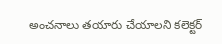అంచనాలు తయారు చేయాలని కలెక్టర్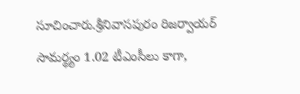సూచించారు.శ్రీనివాసపురం రిజర్వాయర్ సామర్థ్యం 1.02 టీఎంసీలు కాగా,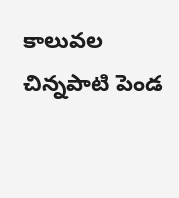కాలువల చిన్నపాటి పెండ